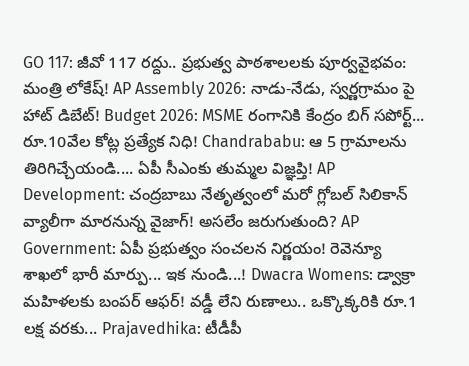GO 117: జీవో 117 రద్దు.. ప్రభుత్వ పాఠశాలలకు పూర్వవైభవం: మంత్రి లోకేష్! AP Assembly 2026: నాడు-నేడు, స్వర్ణగ్రామం పై హాట్ డిబేట్! Budget 2026: MSME రంగానికి కేంద్రం బిగ్ సపోర్ట్... రూ.10వేల కోట్ల ప్రత్యేక నిధి! Chandrababu: ఆ 5 గ్రామాలను తిరిగిచ్చేయండి.... ఏపీ సీఎంకు తుమ్మల విజ్ఞప్తి! AP Development: చంద్రబాబు నేతృత్వంలో మరో గ్లోబల్ సిలికాన్ వ్యాలీగా మారనున్న వైజాగ్! అసలేం జరుగుతుంది? AP Government: ఏపీ ప్రభుత్వం సంచలన నిర్ణయం! రెవెన్యూ శాఖలో భారీ మార్పు... ఇక నుండి...! Dwacra Womens: డ్వాక్రా మహిళలకు బంపర్ ఆఫర్! వడ్డీ లేని రుణాలు.. ఒక్కొక్కరికి రూ.1 లక్ష వరకు... Prajavedhika: టీడీపీ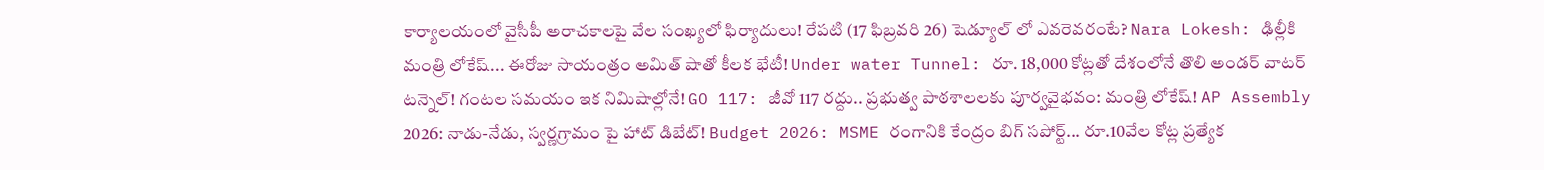కార్యాలయంలో వైసీపీ అరాచకాలపై వేల సంఖ్యలో ఫిర్యాదులు! రేపటి (17 ఫిబ్రవరి 26) షెడ్యూల్ లో ఎవరెవరంటే? Nara Lokesh: ఢిల్లీకి మంత్రి లోకేష్... ఈరోజు సాయంత్రం అమిత్ షాతో కీలక భేటీ! Under water Tunnel: రూ. 18,000 కోట్లతో దేశంలోనే తొలి అండర్ వాటర్ టన్నెల్! గంటల సమయం ఇక నిమిషాల్లోనే! GO 117: జీవో 117 రద్దు.. ప్రభుత్వ పాఠశాలలకు పూర్వవైభవం: మంత్రి లోకేష్! AP Assembly 2026: నాడు-నేడు, స్వర్ణగ్రామం పై హాట్ డిబేట్! Budget 2026: MSME రంగానికి కేంద్రం బిగ్ సపోర్ట్... రూ.10వేల కోట్ల ప్రత్యేక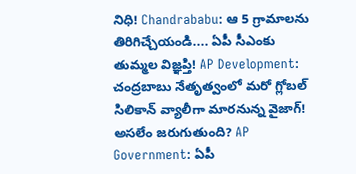నిధి! Chandrababu: ఆ 5 గ్రామాలను తిరిగిచ్చేయండి.... ఏపీ సీఎంకు తుమ్మల విజ్ఞప్తి! AP Development: చంద్రబాబు నేతృత్వంలో మరో గ్లోబల్ సిలికాన్ వ్యాలీగా మారనున్న వైజాగ్! అసలేం జరుగుతుంది? AP Government: ఏపీ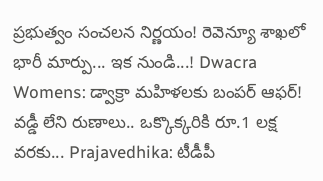ప్రభుత్వం సంచలన నిర్ణయం! రెవెన్యూ శాఖలో భారీ మార్పు... ఇక నుండి...! Dwacra Womens: డ్వాక్రా మహిళలకు బంపర్ ఆఫర్! వడ్డీ లేని రుణాలు.. ఒక్కొక్కరికి రూ.1 లక్ష వరకు... Prajavedhika: టీడీపీ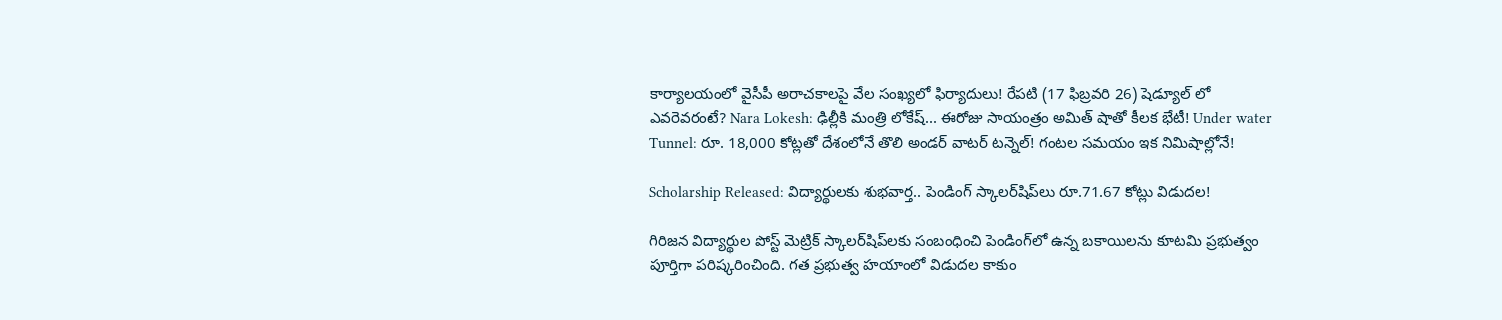కార్యాలయంలో వైసీపీ అరాచకాలపై వేల సంఖ్యలో ఫిర్యాదులు! రేపటి (17 ఫిబ్రవరి 26) షెడ్యూల్ లో ఎవరెవరంటే? Nara Lokesh: ఢిల్లీకి మంత్రి లోకేష్... ఈరోజు సాయంత్రం అమిత్ షాతో కీలక భేటీ! Under water Tunnel: రూ. 18,000 కోట్లతో దేశంలోనే తొలి అండర్ వాటర్ టన్నెల్! గంటల సమయం ఇక నిమిషాల్లోనే!

Scholarship Released: విద్యార్థులకు శుభవార్త.. పెండింగ్ స్కాలర్‌షిప్‌లు రూ.71.67 కోట్లు విడుదల!

గిరిజన విద్యార్థుల పోస్ట్ మెట్రిక్ స్కాలర్‌షిప్‌లకు సంబంధించి పెండింగ్‌లో ఉన్న బకాయిలను కూటమి ప్రభుత్వం పూర్తిగా పరిష్కరించింది. గత ప్రభుత్వ హయాంలో విడుదల కాకుం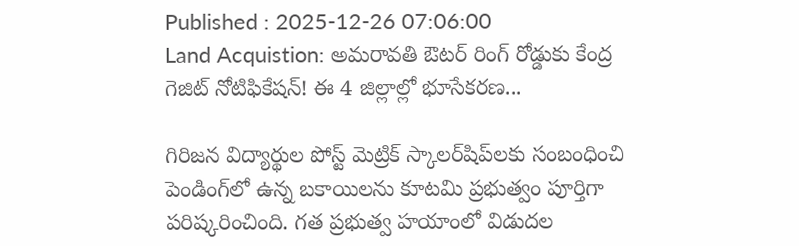Published : 2025-12-26 07:06:00
Land Acquistion: అమరావతి ఔటర్ రింగ్ రోడ్డుకు కేంద్ర గెజిట్ నోటిఫికేషన్! ఈ 4 జిల్లాల్లో భూసేకరణ...

గిరిజన విద్యార్థుల పోస్ట్ మెట్రిక్ స్కాలర్‌షిప్‌లకు సంబంధించి పెండింగ్‌లో ఉన్న బకాయిలను కూటమి ప్రభుత్వం పూర్తిగా పరిష్కరించింది. గత ప్రభుత్వ హయాంలో విడుదల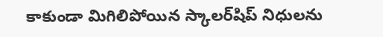కాకుండా మిగిలిపోయిన స్కాలర్‌షిప్ నిధులను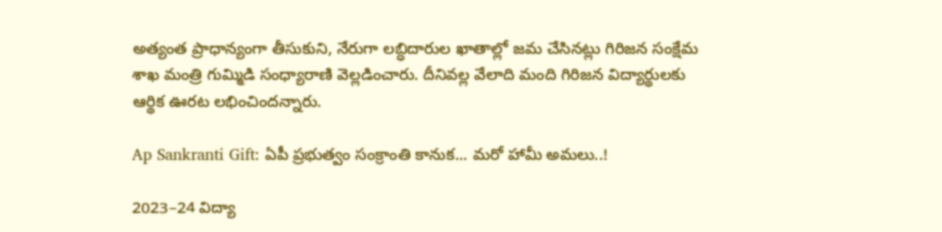అత్యంత ప్రాధాన్యంగా తీసుకుని, నేరుగా లబ్ధిదారుల ఖాతాల్లో జమ చేసినట్లు గిరిజన సంక్షేమ శాఖ మంత్రి గుమ్మిడి సంధ్యారాణి వెల్లడించారు. దీనివల్ల వేలాది మంది గిరిజన విద్యార్థులకు ఆర్థిక ఊరట లభించిందన్నారు.

Ap Sankranti Gift: ఏపీ ప్రభుత్వం సంక్రాంతి కానుక... మరో హామీ అమలు..!

2023–24 విద్యా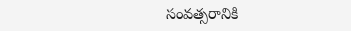సంవత్సరానికి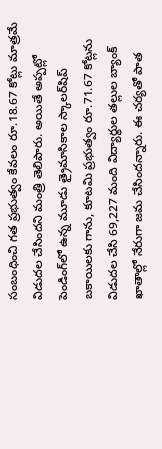సంబంధించి గత ప్రభుత్వం కేవలం రూ.18.67 కోట్లు మాత్రమే విడుదల చేసిందని మంత్రి తెలిపారు. అయితే అప్పట్లో పెండింగ్‌లో ఉన్న మూడు త్రైమాసికాల స్కాలర్‌షిప్ బకాయిలకు గాను, కూటమి ప్రభుత్వం రూ.71.67 కోట్లను విడుదల చేసి 69,227 మంది విద్యార్థుల తల్లుల బ్యాంక్ ఖాతాల్లో నేరుగా జమ చేసిందన్నారు. ఈ చర్యతో పాత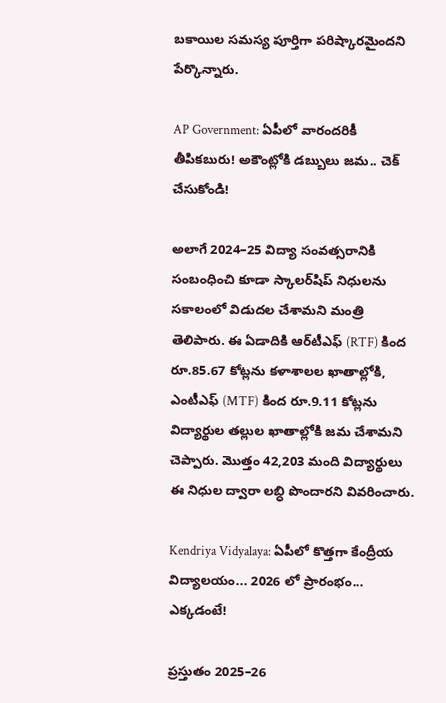బకాయిల సమస్య పూర్తిగా పరిష్కారమైందని పేర్కొన్నారు.

AP Government: ఏపీలో వారందరికీ తీపికబురు! అకౌంట్లోకి డబ్బులు జమ.. చెక్ చేసుకోండి!

అలాగే 2024–25 విద్యా సంవత్సరానికి సంబంధించి కూడా స్కాలర్‌షిప్ నిధులను సకాలంలో విడుదల చేశామని మంత్రి తెలిపారు. ఈ ఏడాదికి ఆర్‌టీఎఫ్ (RTF) కింద రూ.85.67 కోట్లను కళాశాలల ఖాతాల్లోకి, ఎంటీఎఫ్ (MTF) కింద రూ.9.11 కోట్లను విద్యార్థుల తల్లుల ఖాతాల్లోకి జమ చేశామని చెప్పారు. మొత్తం 42,203 మంది విద్యార్థులు ఈ నిధుల ద్వారా లబ్ధి పొందారని వివరించారు.

Kendriya Vidyalaya: ఏపీలో కొత్తగా కేంద్రీయ విద్యాలయం... 2026 లో ప్రారంభం... ఎక్కడంటే!

ప్రస్తుతం 2025–26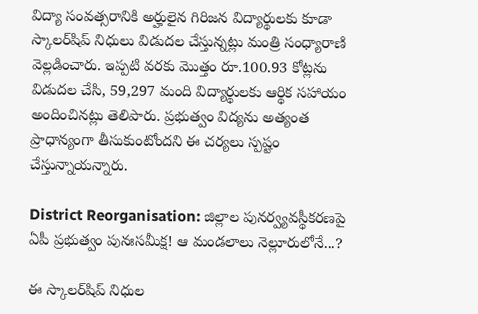విద్యా సంవత్సరానికి అర్హులైన గిరిజన విద్యార్థులకు కూడా స్కాలర్‌షిప్ నిధులు విడుదల చేస్తున్నట్లు మంత్రి సంధ్యారాణి వెల్లడించారు. ఇప్పటి వరకు మొత్తం రూ.100.93 కోట్లను విడుదల చేసి, 59,297 మంది విద్యార్థులకు ఆర్థిక సహాయం అందించినట్లు తెలిపారు. ప్రభుత్వం విద్యను అత్యంత ప్రాధాన్యంగా తీసుకుంటోందని ఈ చర్యలు స్పష్టం చేస్తున్నాయన్నారు.

District Reorganisation: జిల్లాల పునర్వ్యవస్థీకరణపై ఏపీ ప్రభుత్వం పునఃసమీక్ష! ఆ మండలాలు నెల్లూరులోనే...?

ఈ స్కాలర్‌షిప్ నిధుల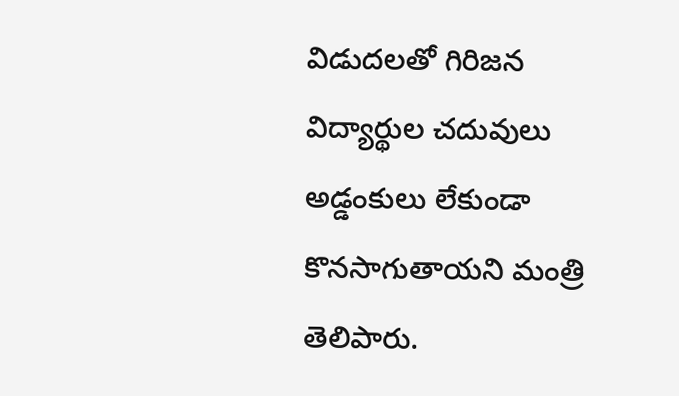విడుదలతో గిరిజన విద్యార్థుల చదువులు అడ్డంకులు లేకుండా కొనసాగుతాయని మంత్రి తెలిపారు.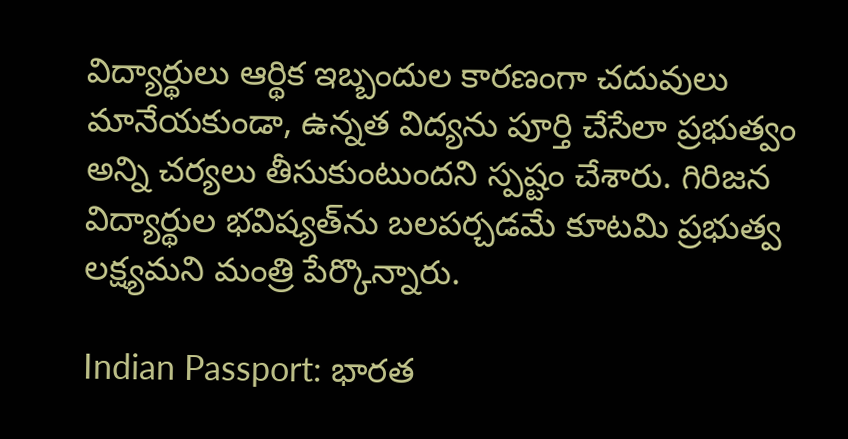విద్యార్థులు ఆర్థిక ఇబ్బందుల కారణంగా చదువులు మానేయకుండా, ఉన్నత విద్యను పూర్తి చేసేలా ప్రభుత్వం అన్ని చర్యలు తీసుకుంటుందని స్పష్టం చేశారు. గిరిజన విద్యార్థుల భవిష్యత్‌ను బలపర్చడమే కూటమి ప్రభుత్వ లక్ష్యమని మంత్రి పేర్కొన్నారు.

Indian Passport: భారత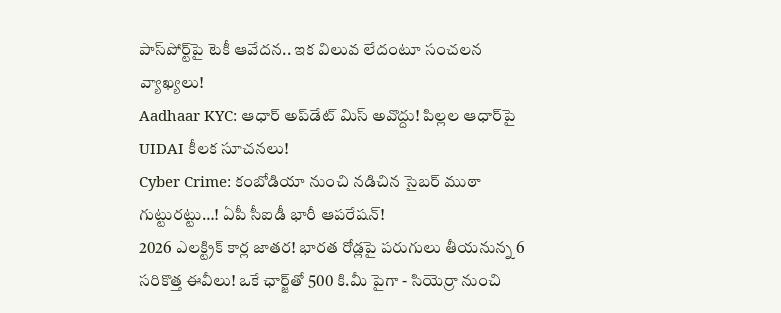పాస్‌పోర్ట్‌పై టెకీ ఆవేదన.. ఇక విలువ లేదంటూ సంచలన వ్యాఖ్యలు!
Aadhaar KYC: ఆధార్ అప్‌డేట్ మిస్ అవొద్దు! పిల్లల ఆధార్‌పై UIDAI కీలక సూచనలు!
Cyber Crime: కంబోడియా నుంచి నడిచిన సైబర్ ముఠా గుట్టురట్టు…! ఏపీ సీఐడీ భారీ ఆపరేషన్!
2026 ఎలక్ట్రిక్ కార్ల జాతర! భారత రోడ్లపై పరుగులు తీయనున్న 6 సరికొత్త ఈవీలు! ఒకే ఛార్జ్‌తో 500 కి.మీ పైగా - సియెర్రా నుంచి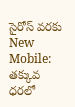సైరోస్ వరకు
New Mobile: తక్కువ ధరలో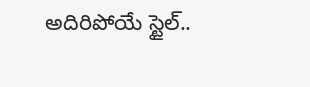అదిరిపోయే స్టైల్..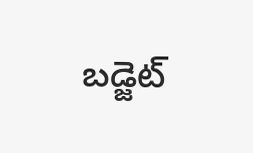బడ్జెట్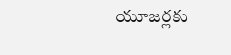యూజర్లకు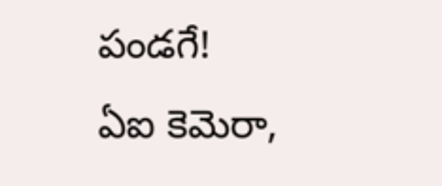పండగే! ఏఐ కెమెరా,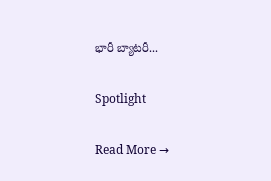భారీ బ్యాటరీ...

Spotlight

Read More →